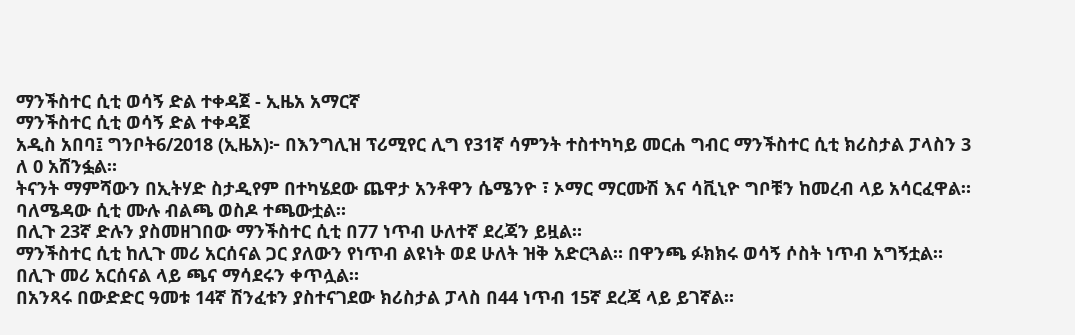ማንችስተር ሲቲ ወሳኝ ድል ተቀዳጀ - ኢዜአ አማርኛ
ማንችስተር ሲቲ ወሳኝ ድል ተቀዳጀ
አዲስ አበባ፤ ግንቦት6/2018 (ኢዜአ)፦ በእንግሊዝ ፕሪሚየር ሊግ የ31ኛ ሳምንት ተስተካካይ መርሐ ግብር ማንችስተር ሲቲ ክሪስታል ፓላስን 3 ለ 0 አሸንፏል።
ትናንት ማምሻውን በኢትሃድ ስታዲየም በተካሄደው ጨዋታ አንቶዋን ሴሜንዮ ፣ ኦማር ማርሙሽ እና ሳቪኒዮ ግቦቹን ከመረብ ላይ አሳርፈዋል።
ባለሜዳው ሲቲ ሙሉ ብልጫ ወስዶ ተጫውቷል።
በሊጉ 23ኛ ድሉን ያስመዘገበው ማንችስተር ሲቲ በ77 ነጥብ ሁለተኛ ደረጃን ይዟል።
ማንችስተር ሲቲ ከሊጉ መሪ አርሰናል ጋር ያለውን የነጥብ ልዩነት ወደ ሁለት ዝቅ አድርጓል። በዋንጫ ፉክክሩ ወሳኝ ሶስት ነጥብ አግኝቷል። በሊጉ መሪ አርሰናል ላይ ጫና ማሳደሩን ቀጥሏል።
በአንጻሩ በውድድር ዓመቱ 14ኛ ሽንፈቱን ያስተናገደው ክሪስታል ፓላስ በ44 ነጥብ 15ኛ ደረጃ ላይ ይገኛል።